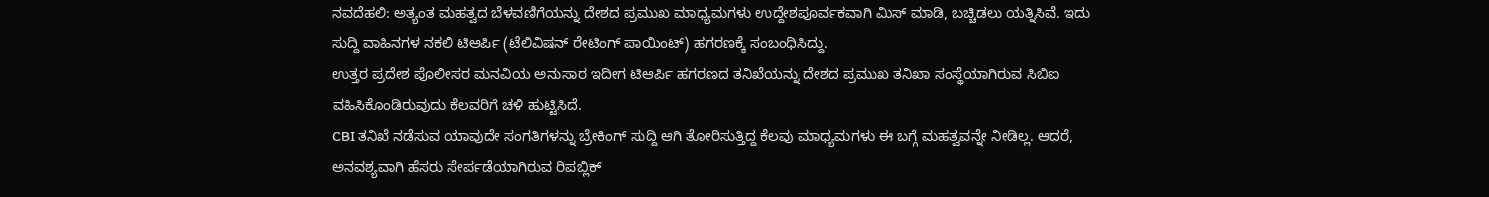ನವದೆಹಲಿ: ಅತ್ಯಂತ ಮಹತ್ವದ ಬೆಳವಣಿಗೆಯನ್ನು ದೇಶದ ಪ್ರಮುಖ ಮಾಧ್ಯಮಗಳು ಉದ್ದೇಶಪೂರ್ವಕವಾಗಿ ಮಿಸ್ ಮಾಡಿ, ಬಚ್ಚಿಡಲು ಯತ್ನಿಸಿವೆ. ಇದು ಸುದ್ದಿ ವಾಹಿನಗಳ ನಕಲಿ ಟಿಆರ್ಪಿ (ಟೆಲಿವಿಷನ್ ರೇಟಿಂಗ್ ಪಾಯಿಂಟ್) ಹಗರಣಕ್ಕೆ ಸಂಬಂಧಿಸಿದ್ದು.
ಉತ್ತರ ಪ್ರದೇಶ ಪೊಲೀಸರ ಮನವಿಯ ಅನುಸಾರ ಇದೀಗ ಟಿಆರ್ಪಿ ಹಗರಣದ ತನಿಖೆಯನ್ನು ದೇಶದ ಪ್ರಮುಖ ತನಿಖಾ ಸಂಸ್ಥೆಯಾಗಿರುವ ಸಿಬಿಐ ವಹಿಸಿಕೊಂಡಿರುವುದು ಕೆಲವರಿಗೆ ಚಳಿ ಹುಟ್ಟಿಸಿದೆ.
CBI ತನಿಖೆ ನಡೆಸುವ ಯಾವುದೇ ಸಂಗತಿಗಳನ್ನು ಬ್ರೇಕಿಂಗ್ ಸುದ್ದಿ ಆಗಿ ತೋರಿಸುತ್ತಿದ್ದ ಕೆಲವು ಮಾಧ್ಯಮಗಳು ಈ ಬಗ್ಗೆ ಮಹತ್ವವನ್ನೇ ನೀಡಿಲ್ಲ. ಆದರೆ, ಅನವಶ್ಯವಾಗಿ ಹೆಸರು ಸೇರ್ಪಡೆಯಾಗಿರುವ ರಿಪಬ್ಲಿಕ್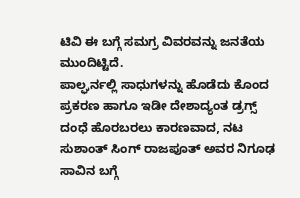ಟಿವಿ ಈ ಬಗ್ಗೆ ಸಮಗ್ರ ವಿವರವನ್ನು ಜನತೆಯ ಮುಂದಿಟ್ಟಿದೆ.
ಪಾಲ್ಘರ್ನಲ್ಲಿ ಸಾಧುಗಳನ್ನು ಹೊಡೆದು ಕೊಂದ ಪ್ರಕರಣ ಹಾಗೂ ಇಡೀ ದೇಶಾದ್ಯಂತ ಡ್ರಗ್ಸ್ ದಂಧೆ ಹೊರಬರಲು ಕಾರಣವಾದ, ನಟ ಸುಶಾಂತ್ ಸಿಂಗ್ ರಾಜಪೂತ್ ಅವರ ನಿಗೂಢ ಸಾವಿನ ಬಗ್ಗೆ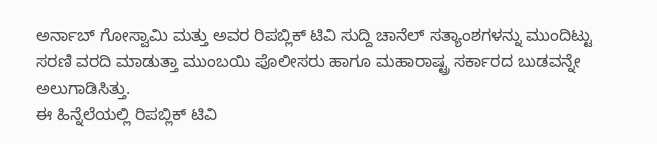ಅರ್ನಾಬ್ ಗೋಸ್ವಾಮಿ ಮತ್ತು ಅವರ ರಿಪಬ್ಲಿಕ್ ಟಿವಿ ಸುದ್ದಿ ಚಾನೆಲ್ ಸತ್ಯಾಂಶಗಳನ್ನು ಮುಂದಿಟ್ಟು ಸರಣಿ ವರದಿ ಮಾಡುತ್ತಾ ಮುಂಬಯಿ ಪೊಲೀಸರು ಹಾಗೂ ಮಹಾರಾಷ್ಟ್ರ ಸರ್ಕಾರದ ಬುಡವನ್ನೇ ಅಲುಗಾಡಿಸಿತ್ತು.
ಈ ಹಿನ್ನೆಲೆಯಲ್ಲಿ ರಿಪಬ್ಲಿಕ್ ಟಿವಿ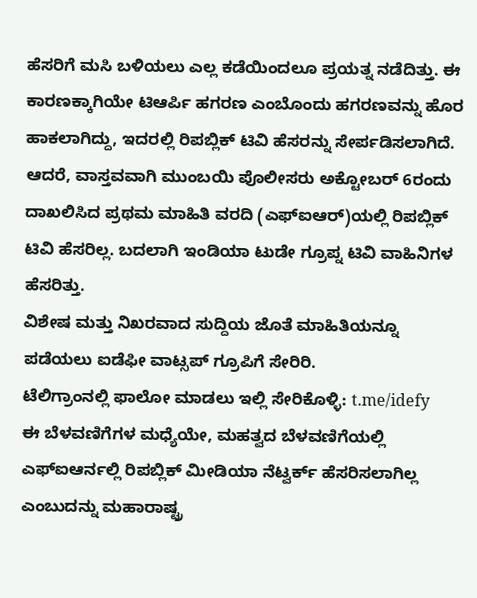ಹೆಸರಿಗೆ ಮಸಿ ಬಳಿಯಲು ಎಲ್ಲ ಕಡೆಯಿಂದಲೂ ಪ್ರಯತ್ನ ನಡೆದಿತ್ತು. ಈ ಕಾರಣಕ್ಕಾಗಿಯೇ ಟಿಆರ್ಪಿ ಹಗರಣ ಎಂಬೊಂದು ಹಗರಣವನ್ನು ಹೊರ ಹಾಕಲಾಗಿದ್ದು, ಇದರಲ್ಲಿ ರಿಪಬ್ಲಿಕ್ ಟಿವಿ ಹೆಸರನ್ನು ಸೇರ್ಪಡಿಸಲಾಗಿದೆ.
ಆದರೆ, ವಾಸ್ತವವಾಗಿ ಮುಂಬಯಿ ಪೊಲೀಸರು ಅಕ್ಟೋಬರ್ 6ರಂದು ದಾಖಲಿಸಿದ ಪ್ರಥಮ ಮಾಹಿತಿ ವರದಿ (ಎಫ್ಐಆರ್)ಯಲ್ಲಿ ರಿಪಬ್ಲಿಕ್ ಟಿವಿ ಹೆಸರಿಲ್ಲ. ಬದಲಾಗಿ ಇಂಡಿಯಾ ಟುಡೇ ಗ್ರೂಪ್ನ ಟಿವಿ ವಾಹಿನಿಗಳ ಹೆಸರಿತ್ತು.
ವಿಶೇಷ ಮತ್ತು ನಿಖರವಾದ ಸುದ್ದಿಯ ಜೊತೆ ಮಾಹಿತಿಯನ್ನೂ ಪಡೆಯಲು ಐಡೆಫೀ ವಾಟ್ಸಪ್ ಗ್ರೂಪಿಗೆ ಸೇರಿರಿ.
ಟೆಲಿಗ್ರಾಂನಲ್ಲಿ ಫಾಲೋ ಮಾಡಲು ಇಲ್ಲಿ ಸೇರಿಕೊಳ್ಳಿ: t.me/idefy
ಈ ಬೆಳವಣಿಗೆಗಳ ಮಧ್ಯೆಯೇ, ಮಹತ್ವದ ಬೆಳವಣಿಗೆಯಲ್ಲಿ ಎಫ್ಐಆರ್ನಲ್ಲಿ ರಿಪಬ್ಲಿಕ್ ಮೀಡಿಯಾ ನೆಟ್ವರ್ಕ್ ಹೆಸರಿಸಲಾಗಿಲ್ಲ ಎಂಬುದನ್ನು ಮಹಾರಾಷ್ಟ್ರ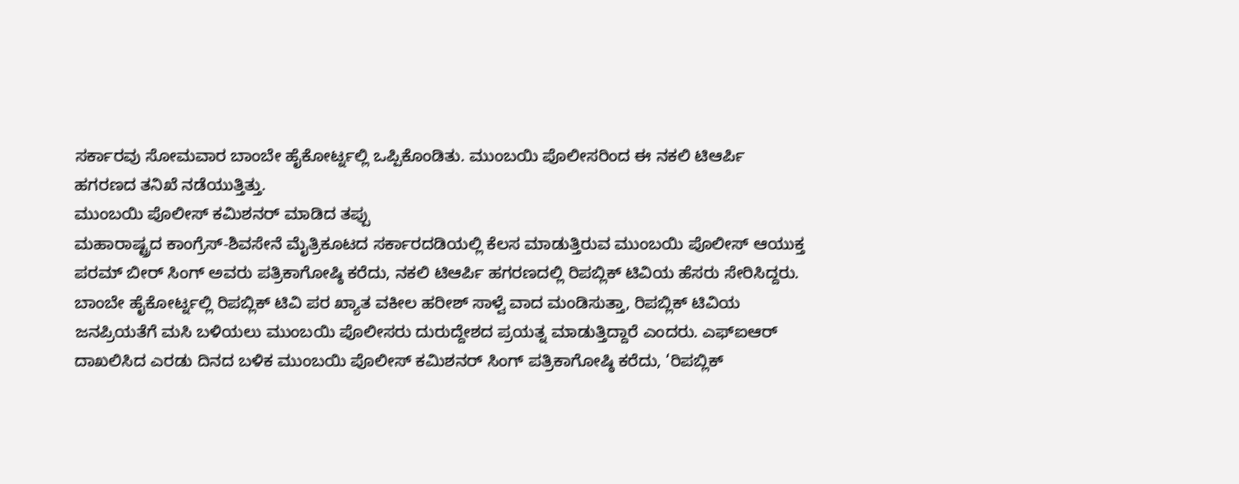ಸರ್ಕಾರವು ಸೋಮವಾರ ಬಾಂಬೇ ಹೈಕೋರ್ಟ್ನಲ್ಲಿ ಒಪ್ಪಿಕೊಂಡಿತು. ಮುಂಬಯಿ ಪೊಲೀಸರಿಂದ ಈ ನಕಲಿ ಟಿಆರ್ಪಿ ಹಗರಣದ ತನಿಖೆ ನಡೆಯುತ್ತಿತ್ತು.
ಮುಂಬಯಿ ಪೊಲೀಸ್ ಕಮಿಶನರ್ ಮಾಡಿದ ತಪ್ಪು
ಮಹಾರಾಷ್ಟ್ರದ ಕಾಂಗ್ರೆಸ್-ಶಿವಸೇನೆ ಮೈತ್ರಿಕೂಟದ ಸರ್ಕಾರದಡಿಯಲ್ಲಿ ಕೆಲಸ ಮಾಡುತ್ತಿರುವ ಮುಂಬಯಿ ಪೊಲೀಸ್ ಆಯುಕ್ತ ಪರಮ್ ಬೀರ್ ಸಿಂಗ್ ಅವರು ಪತ್ರಿಕಾಗೋಷ್ಠಿ ಕರೆದು, ನಕಲಿ ಟಿಆರ್ಪಿ ಹಗರಣದಲ್ಲಿ ರಿಪಬ್ಲಿಕ್ ಟಿವಿಯ ಹೆಸರು ಸೇರಿಸಿದ್ದರು.
ಬಾಂಬೇ ಹೈಕೋರ್ಟ್ನಲ್ಲಿ ರಿಪಬ್ಲಿಕ್ ಟಿವಿ ಪರ ಖ್ಯಾತ ವಕೀಲ ಹರೀಶ್ ಸಾಳ್ವೆ ವಾದ ಮಂಡಿಸುತ್ತಾ, ರಿಪಬ್ಲಿಕ್ ಟಿವಿಯ ಜನಪ್ರಿಯತೆಗೆ ಮಸಿ ಬಳಿಯಲು ಮುಂಬಯಿ ಪೊಲೀಸರು ದುರುದ್ದೇಶದ ಪ್ರಯತ್ನ ಮಾಡುತ್ತಿದ್ದಾರೆ ಎಂದರು. ಎಫ್ಐಆರ್ ದಾಖಲಿಸಿದ ಎರಡು ದಿನದ ಬಳಿಕ ಮುಂಬಯಿ ಪೊಲೀಸ್ ಕಮಿಶನರ್ ಸಿಂಗ್ ಪತ್ರಿಕಾಗೋಷ್ಠಿ ಕರೆದು, ‘ರಿಪಬ್ಲಿಕ್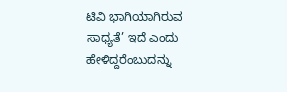ಟಿವಿ ಭಾಗಿಯಾಗಿರುವ ಸಾಧ್ಯತೆ’ ಇದೆ ಎಂದು ಹೇಳಿದ್ದರೆಂಬುದನ್ನು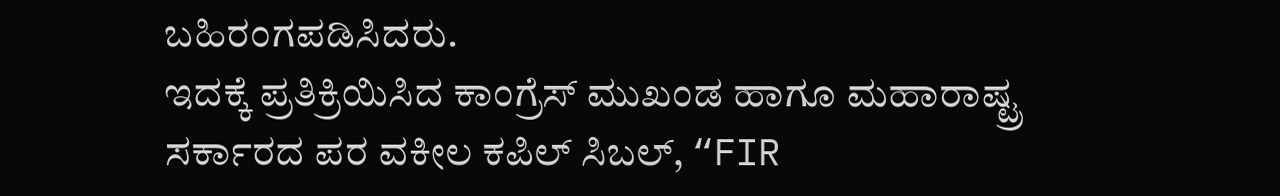ಬಹಿರಂಗಪಡಿಸಿದರು.
ಇದಕ್ಕೆ ಪ್ರತಿಕ್ರಿಯಿಸಿದ ಕಾಂಗ್ರೆಸ್ ಮುಖಂಡ ಹಾಗೂ ಮಹಾರಾಷ್ಟ್ರ ಸರ್ಕಾರದ ಪರ ವಕೀಲ ಕಪಿಲ್ ಸಿಬಲ್, “FIR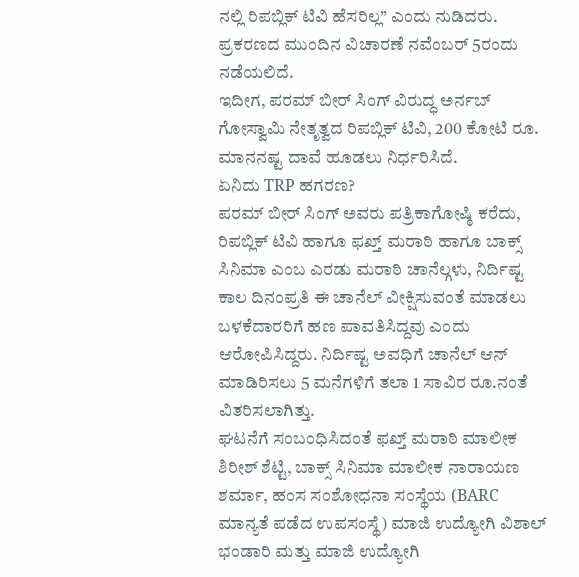ನಲ್ಲಿ ರಿಪಬ್ಲಿಕ್ ಟಿವಿ ಹೆಸರಿಲ್ಲ” ಎಂದು ನುಡಿದರು. ಪ್ರಕರಣದ ಮುಂದಿನ ವಿಚಾರಣೆ ನವೆಂಬರ್ 5ರಂದು ನಡೆಯಲಿದೆ.
ಇದೀಗ, ಪರಮ್ ಬೀರ್ ಸಿಂಗ್ ವಿರುದ್ಧ ಅರ್ನಬ್ ಗೋಸ್ವಾಮಿ ನೇತೃತ್ವದ ರಿಪಬ್ಲಿಕ್ ಟಿವಿ, 200 ಕೋಟಿ ರೂ. ಮಾನನಷ್ಟ ದಾವೆ ಹೂಡಲು ನಿರ್ಧರಿಸಿದೆ.
ಏನಿದು TRP ಹಗರಣ?
ಪರಮ್ ಬೀರ್ ಸಿಂಗ್ ಅವರು ಪತ್ರಿಕಾಗೋಷ್ಠಿ ಕರೆದು, ರಿಪಬ್ಲಿಕ್ ಟಿವಿ ಹಾಗೂ ಫಖ್ತ್ ಮರಾಠಿ ಹಾಗೂ ಬಾಕ್ಸ್ ಸಿನಿಮಾ ಎಂಬ ಎರಡು ಮರಾಠಿ ಚಾನೆಲ್ಗಳು, ನಿರ್ದಿಷ್ಟ ಕಾಲ ದಿನಂಪ್ರತಿ ಈ ಚಾನೆಲ್ ವೀಕ್ಷಿಸುವಂತೆ ಮಾಡಲು ಬಳಕೆದಾರರಿಗೆ ಹಣ ಪಾವತಿಸಿದ್ದವು ಎಂದು ಆರೋಪಿಸಿದ್ದರು. ನಿರ್ದಿಷ್ಟ ಅವಧಿಗೆ ಚಾನೆಲ್ ಆನ್ ಮಾಡಿರಿಸಲು 5 ಮನೆಗಳಿಗೆ ತಲಾ 1 ಸಾವಿರ ರೂ.ನಂತೆ ವಿತರಿಸಲಾಗಿತ್ತು.
ಘಟನೆಗೆ ಸಂಬಂಧಿಸಿದಂತೆ ಫಖ್ತ್ ಮರಾಠಿ ಮಾಲೀಕ ಶಿರೀಶ್ ಶೆಟ್ಟಿ, ಬಾಕ್ಸ್ ಸಿನಿಮಾ ಮಾಲೀಕ ನಾರಾಯಣ ಶರ್ಮಾ, ಹಂಸ ಸಂಶೋಧನಾ ಸಂಸ್ಥೆಯ (BARC ಮಾನ್ಯತೆ ಪಡೆದ ಉಪಸಂಸ್ಥೆ) ಮಾಜಿ ಉದ್ಯೋಗಿ ವಿಶಾಲ್ ಭಂಡಾರಿ ಮತ್ತು ಮಾಜಿ ಉದ್ಯೋಗಿ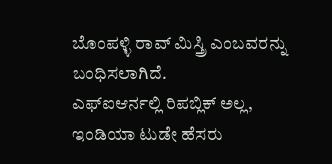ಬೊಂಪಳ್ಳಿ ರಾವ್ ಮಿಸ್ತ್ರಿ ಎಂಬವರನ್ನು ಬಂಧಿಸಲಾಗಿದೆ.
ಎಫ್ಐಆರ್ನಲ್ಲಿ ರಿಪಬ್ಲಿಕ್ ಅಲ್ಲ, ಇಂಡಿಯಾ ಟುಡೇ ಹೆಸರು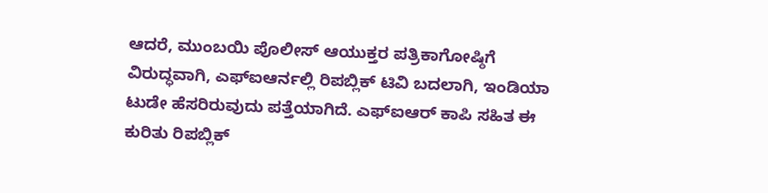ಆದರೆ, ಮುಂಬಯಿ ಪೊಲೀಸ್ ಆಯುಕ್ತರ ಪತ್ರಿಕಾಗೋಷ್ಠಿಗೆ ವಿರುದ್ಧವಾಗಿ, ಎಫ್ಐಆರ್ನಲ್ಲಿ ರಿಪಬ್ಲಿಕ್ ಟಿವಿ ಬದಲಾಗಿ, ಇಂಡಿಯಾ ಟುಡೇ ಹೆಸರಿರುವುದು ಪತ್ತೆಯಾಗಿದೆ. ಎಫ್ಐಆರ್ ಕಾಪಿ ಸಹಿತ ಈ ಕುರಿತು ರಿಪಬ್ಲಿಕ್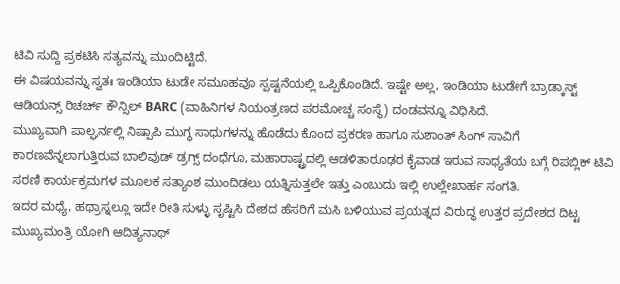ಟಿವಿ ಸುದ್ದಿ ಪ್ರಕಟಿಸಿ ಸತ್ಯವನ್ನು ಮುಂದಿಟ್ಟಿದೆ.
ಈ ವಿಷಯವನ್ನು ಸ್ವತಃ ಇಂಡಿಯಾ ಟುಡೇ ಸಮೂಹವೂ ಸ್ಪಷ್ಟನೆಯಲ್ಲಿ ಒಪ್ಪಿಕೊಂಡಿದೆ. ಇಷ್ಟೇ ಅಲ್ಲ, ಇಂಡಿಯಾ ಟುಡೇಗೆ ಬ್ರಾಡ್ಕಾಸ್ಟ್ ಆಡಿಯನ್ಸ್ ರಿಚರ್ಚ್ ಕೌನ್ಸಿಲ್ BARC (ವಾಹಿನಿಗಳ ನಿಯಂತ್ರಣದ ಪರಮೋಚ್ಚ ಸಂಸ್ಥೆ) ದಂಡವನ್ನೂ ವಿಧಿಸಿದೆ.
ಮುಖ್ಯವಾಗಿ ಪಾಲ್ಘರ್ನಲ್ಲಿ ನಿಷ್ಪಾಪಿ ಮುಗ್ಧ ಸಾಧುಗಳನ್ನು ಹೊಡೆದು ಕೊಂದ ಪ್ರಕರಣ ಹಾಗೂ ಸುಶಾಂತ್ ಸಿಂಗ್ ಸಾವಿಗೆ ಕಾರಣವೆನ್ನಲಾಗುತ್ತಿರುವ ಬಾಲಿವುಡ್ ಡ್ರಗ್ಸ್ ದಂಧೆಗೂ, ಮಹಾರಾಷ್ಟ್ರದಲ್ಲಿ ಆಡಳಿತಾರೂಢರ ಕೈವಾಡ ಇರುವ ಸಾಧ್ಯತೆಯ ಬಗ್ಗೆ ರಿಪಬ್ಲಿಕ್ ಟಿವಿ ಸರಣಿ ಕಾರ್ಯಕ್ರಮಗಳ ಮೂಲಕ ಸತ್ಯಾಂಶ ಮುಂದಿಡಲು ಯತ್ನಿಸುತ್ತಲೇ ಇತ್ತು ಎಂಬುದು ಇಲ್ಲಿ ಉಲ್ಲೇಖಾರ್ಹ ಸಂಗತಿ.
ಇದರ ಮಧ್ಯೆ, ಹಥ್ರಾಸ್ನಲ್ಲೂ ಇದೇ ರೀತಿ ಸುಳ್ಳು ಸೃಷ್ಟಿಸಿ ದೇಶದ ಹೆಸರಿಗೆ ಮಸಿ ಬಳಿಯುವ ಪ್ರಯತ್ನದ ವಿರುದ್ಧ ಉತ್ತರ ಪ್ರದೇಶದ ದಿಟ್ಟ ಮುಖ್ಯಮಂತ್ರಿ ಯೋಗಿ ಆದಿತ್ಯನಾಥ್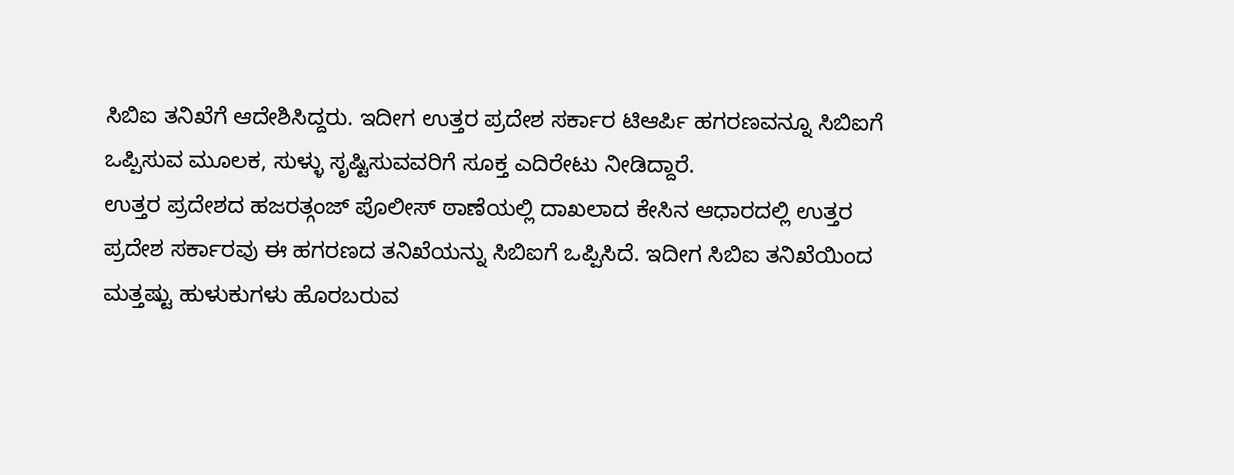ಸಿಬಿಐ ತನಿಖೆಗೆ ಆದೇಶಿಸಿದ್ದರು. ಇದೀಗ ಉತ್ತರ ಪ್ರದೇಶ ಸರ್ಕಾರ ಟಿಆರ್ಪಿ ಹಗರಣವನ್ನೂ ಸಿಬಿಐಗೆ ಒಪ್ಪಿಸುವ ಮೂಲಕ, ಸುಳ್ಳು ಸೃಷ್ಟಿಸುವವರಿಗೆ ಸೂಕ್ತ ಎದಿರೇಟು ನೀಡಿದ್ದಾರೆ.
ಉತ್ತರ ಪ್ರದೇಶದ ಹಜರತ್ಗಂಜ್ ಪೊಲೀಸ್ ಠಾಣೆಯಲ್ಲಿ ದಾಖಲಾದ ಕೇಸಿನ ಆಧಾರದಲ್ಲಿ ಉತ್ತರ ಪ್ರದೇಶ ಸರ್ಕಾರವು ಈ ಹಗರಣದ ತನಿಖೆಯನ್ನು ಸಿಬಿಐಗೆ ಒಪ್ಪಿಸಿದೆ. ಇದೀಗ ಸಿಬಿಐ ತನಿಖೆಯಿಂದ ಮತ್ತಷ್ಟು ಹುಳುಕುಗಳು ಹೊರಬರುವ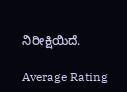ನಿರೀಕ್ಷಿಯಿದೆ.

Average Rating